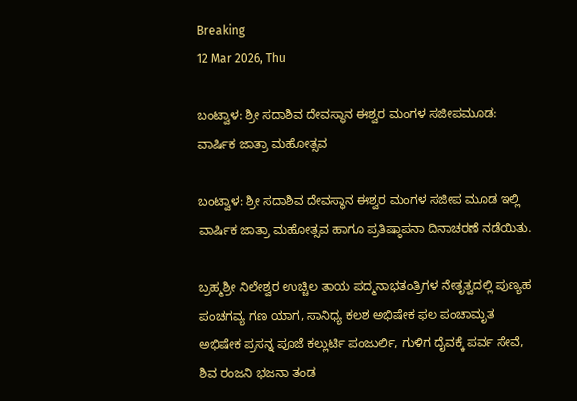Breaking
12 Mar 2026, Thu

ಬಂಟ್ವಾಳ: ಶ್ರೀ ಸದಾಶಿವ ದೇವಸ್ಥಾನ ಈಶ್ವರ ಮಂಗಳ ಸಜೀಪಮೂಡ: ವಾರ್ಷಿಕ ಜಾತ್ರಾ ಮಹೋತ್ಸವ

ಬಂಟ್ವಾಳ: ಶ್ರೀ ಸದಾಶಿವ ದೇವಸ್ಥಾನ ಈಶ್ವರ ಮಂಗಳ ಸಜೀಪ ಮೂಡ ಇಲ್ಲಿ ವಾರ್ಷಿಕ ಜಾತ್ರಾ ಮಹೋತ್ಸವ ಹಾಗೂ ಪ್ರತಿಷ್ಠಾಪನಾ ದಿನಾಚರಣೆ ನಡೆಯಿತು.

ಬ್ರಹ್ಮಶ್ರೀ ನಿಲೇಶ್ವರ ಉಚ್ಚಿಲ ತಾಯ ಪದ್ಮನಾಭತಂತ್ರಿಗಳ ನೇತೃತ್ವದಲ್ಲಿ ಪುಣ್ಯಹ ಪಂಚಗವ್ಯ ಗಣ ಯಾಗ, ಸಾನಿಧ್ಯ ಕಲಶ ಅಭಿಷೇಕ ಫಲ ಪಂಚಾಮೃತ ಅಭಿಷೇಕ ಪ್ರಸನ್ನ ಪೂಜೆ ಕಲ್ಲುರ್ಟಿ ಪಂಜುರ್ಲಿ, ಗುಳಿಗ ದೈವಕ್ಕೆ ಪರ್ವ ಸೇವೆ, ಶಿವ ರಂಜನಿ ಭಜನಾ ತಂಡ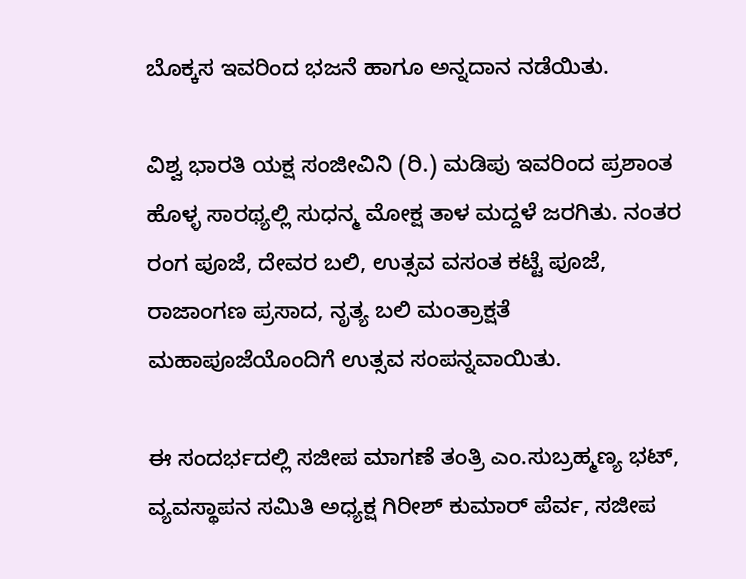ಬೊಕ್ಕಸ ಇವರಿಂದ ಭಜನೆ ಹಾಗೂ ಅನ್ನದಾನ ನಡೆಯಿತು.

ವಿಶ್ವ ಭಾರತಿ ಯಕ್ಷ ಸಂಜೀವಿನಿ (ರಿ.) ಮಡಿಪು ಇವರಿಂದ ಪ್ರಶಾಂತ ಹೊಳ್ಳ ಸಾರಥ್ಯಲ್ಲಿ ಸುಧನ್ಮ ಮೋಕ್ಷ ತಾಳ ಮದ್ದಳೆ ಜರಗಿತು. ನಂತರ ರಂಗ ಪೂಜೆ, ದೇವರ ಬಲಿ, ಉತ್ಸವ ವಸಂತ ಕಟ್ಟೆ ಪೂಜೆ, ರಾಜಾಂಗಣ ಪ್ರಸಾದ, ನೃತ್ಯ ಬಲಿ ಮಂತ್ರಾಕ್ಷತೆ ಮಹಾಪೂಜೆಯೊಂದಿಗೆ ಉತ್ಸವ ಸಂಪನ್ನವಾಯಿತು.

ಈ ಸಂದರ್ಭದಲ್ಲಿ ಸಜೀಪ ಮಾಗಣೆ ತಂತ್ರಿ ಎಂ.ಸುಬ್ರಹ್ಮಣ್ಯ ಭಟ್, ವ್ಯವಸ್ಥಾಪನ ಸಮಿತಿ ಅಧ್ಯಕ್ಷ ಗಿರೀಶ್ ಕುಮಾರ್ ಪೆರ್ವ, ಸಜೀಪ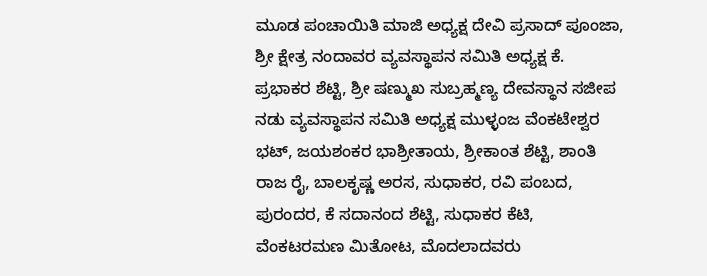ಮೂಡ ಪಂಚಾಯಿತಿ ಮಾಜಿ ಅಧ್ಯಕ್ಷ ದೇವಿ ಪ್ರಸಾದ್ ಪೂಂಜಾ, ಶ್ರೀ ಕ್ಷೇತ್ರ ನಂದಾವರ ವ್ಯವಸ್ಥಾಪನ ಸಮಿತಿ ಅಧ್ಯಕ್ಷ ಕೆ. ಪ್ರಭಾಕರ ಶೆಟ್ಟಿ, ಶ್ರೀ ಷಣ್ಮುಖ ಸುಬ್ರಹ್ಮಣ್ಯ ದೇವಸ್ಥಾನ ಸಜೀಪ ನಡು ವ್ಯವಸ್ಥಾಪನ ಸಮಿತಿ ಅಧ್ಯಕ್ಷ ಮುಳ್ಳಂಜ ವೆಂಕಟೇಶ್ವರ ಭಟ್, ಜಯಶಂಕರ ಭಾಶ್ರೀತಾಯ, ಶ್ರೀಕಾಂತ ಶೆಟ್ಟಿ, ಶಾಂತಿ ರಾಜ ರೈ, ಬಾಲಕೃಷ್ಣ ಅರಸ, ಸುಧಾಕರ, ರವಿ ಪಂಬದ, ಪುರಂದರ, ಕೆ ಸದಾನಂದ ಶೆಟ್ಟಿ, ಸುಧಾಕರ ಕೆಟಿ, ವೆಂಕಟರಮಣ ಮಿತೋಟ, ಮೊದಲಾದವರು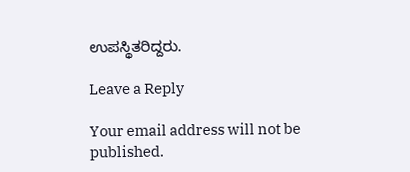ಉಪಸ್ಥಿತರಿದ್ದರು.

Leave a Reply

Your email address will not be published.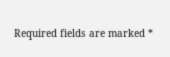Required fields are marked *